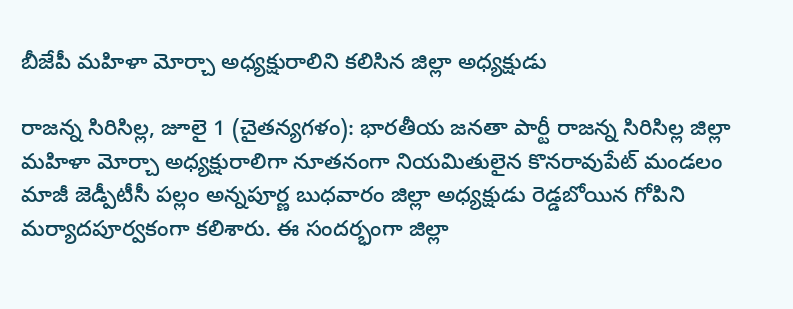బీజేపీ మహిళా మోర్చా అధ్యక్షురాలిని కలిసిన జిల్లా అధ్యక్షుడు

రాజన్న సిరిసిల్ల, జూలై 1 (చైతన్యగళం): భారతీయ జనతా పార్టీ రాజన్న సిరిసిల్ల జిల్లా మహిళా మోర్చా అధ్యక్షురాలిగా నూతనంగా నియమితులైన కొనరావుపేట్ మండలం మాజీ జెడ్పీటీసీ పల్లం అన్నపూర్ణ బుధవారం జిల్లా అధ్యక్షుడు రెడ్డబోయిన గోపిని మర్యాదపూర్వకంగా కలిశారు. ఈ సందర్భంగా జిల్లా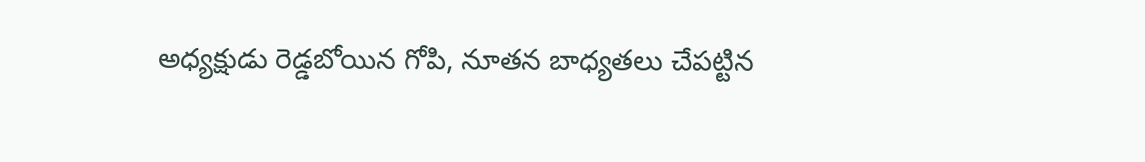అధ్యక్షుడు రెడ్డబోయిన గోపి, నూతన బాధ్యతలు చేపట్టిన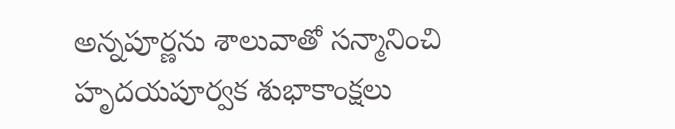అన్నపూర్ణను శాలువాతో సన్మానించి హృదయపూర్వక శుభాకాంక్షలు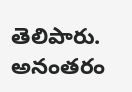తెలిపారు. అనంతరం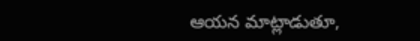ఆయన మాట్లాడుతూ,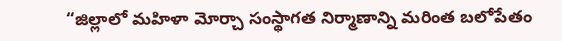“జిల్లాలో మహిళా మోర్చా సంస్థాగత నిర్మాణాన్ని మరింత బలోపేతం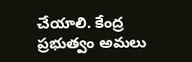చేయాలి. కేంద్ర ప్రభుత్వం అమలు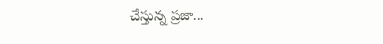చేస్తున్న ప్రజా...